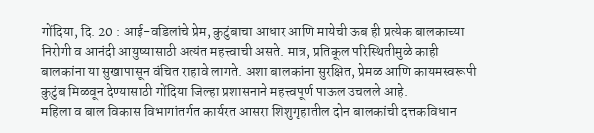गोंदिया, दि. 20 : आई-वडिलांचे प्रेम, कुटुंबाचा आधार आणि मायेची ऊब ही प्रत्येक बालकाच्या निरोगी व आनंदी आयुष्यासाठी अत्यंत महत्त्वाची असते. मात्र, प्रतिकूल परिस्थितीमुळे काही बालकांना या सुखापासून वंचित राहावे लागते. अशा बालकांना सुरक्षित, प्रेमळ आणि कायमस्वरूपी कुटुंब मिळवून देण्यासाठी गोंदिया जिल्हा प्रशासनाने महत्त्वपूर्ण पाऊल उचलले आहे.
महिला व बाल विकास विभागांतर्गत कार्यरत आसरा शिशुगृहातील दोन बालकांची दत्तकविधान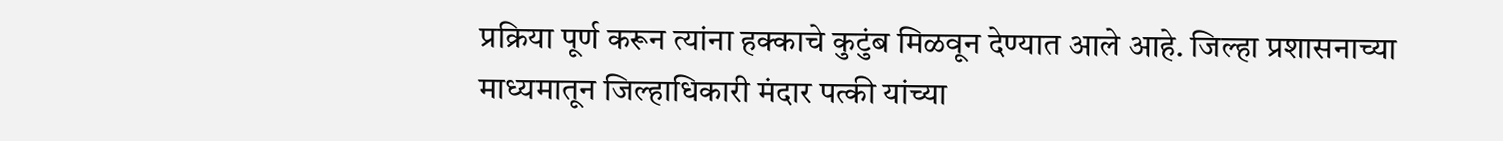प्रक्रिया पूर्ण करून त्यांना हक्काचे कुटुंब मिळवून देण्यात आले आहे. जिल्हा प्रशासनाच्या माध्यमातून जिल्हाधिकारी मंदार पत्की यांच्या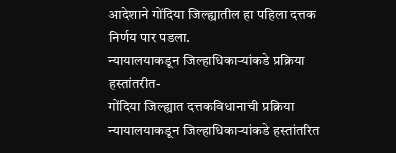आदेशाने गोंदिया जिल्ह्यातील हा पहिला दत्तक निर्णय पार पडला.
न्यायालयाकडून जिल्हाधिकाऱ्यांकडे प्रक्रिया हस्तांतरीत-
गोंदिया जिल्ह्यात दत्तकविधानाची प्रक्रिया न्यायालयाकडून जिल्हाधिकाऱ्यांकडे हस्तांतरित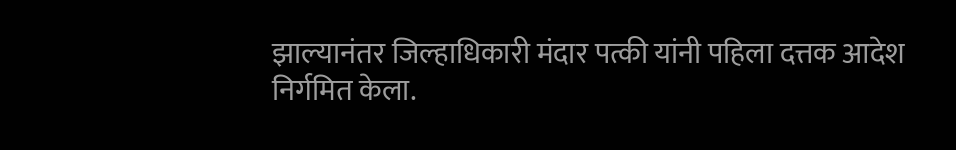झाल्यानंतर जिल्हाधिकारी मंदार पत्की यांनी पहिला दत्तक आदेश निर्गमित केला.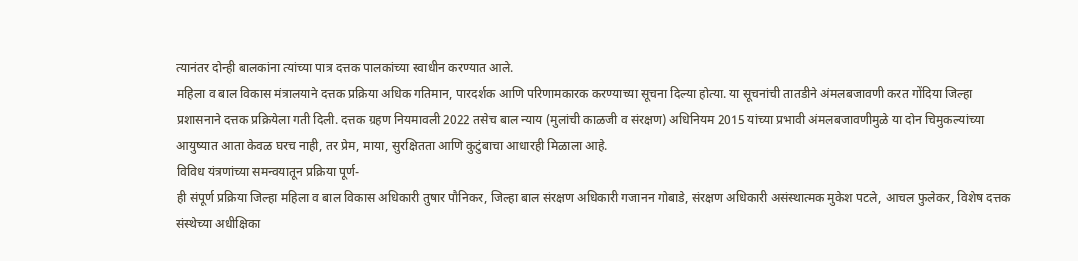त्यानंतर दोन्ही बालकांना त्यांच्या पात्र दत्तक पालकांच्या स्वाधीन करण्यात आले.
महिला व बाल विकास मंत्रालयाने दत्तक प्रक्रिया अधिक गतिमान, पारदर्शक आणि परिणामकारक करण्याच्या सूचना दिल्या होत्या. या सूचनांची तातडीने अंमलबजावणी करत गोंदिया जिल्हा प्रशासनाने दत्तक प्रक्रियेला गती दिली. दत्तक ग्रहण नियमावली 2022 तसेच बाल न्याय (मुलांची काळजी व संरक्षण) अधिनियम 2015 यांच्या प्रभावी अंमलबजावणीमुळे या दोन चिमुकल्यांच्या आयुष्यात आता केवळ घरच नाही, तर प्रेम, माया, सुरक्षितता आणि कुटुंबाचा आधारही मिळाला आहे.
विविध यंत्रणांच्या समन्वयातून प्रक्रिया पूर्ण-
ही संपूर्ण प्रक्रिया जिल्हा महिला व बाल विकास अधिकारी तुषार पौनिकर, जिल्हा बाल संरक्षण अधिकारी गजानन गोबाडे, संरक्षण अधिकारी असंस्थात्मक मुकेश पटले, आचल फुलेकर, विशेष दत्तक संस्थेच्या अधीक्षिका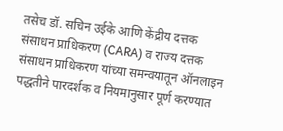तसेच डॉ. सचिन उईके आणि केंद्रीय दत्तक संसाधन प्राधिकरण (CARA) व राज्य दत्तक संसाधन प्राधिकरण यांच्या समन्वयातून ऑनलाइन पद्धतीने पारदर्शक व नियमानुसार पूर्ण करण्यात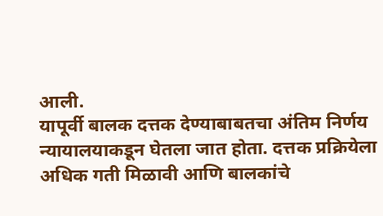आली.
यापूर्वी बालक दत्तक देण्याबाबतचा अंतिम निर्णय न्यायालयाकडून घेतला जात होता. दत्तक प्रक्रियेला अधिक गती मिळावी आणि बालकांचे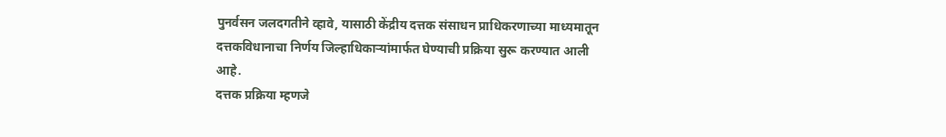पुनर्वसन जलदगतीने व्हावे, यासाठी केंद्रीय दत्तक संसाधन प्राधिकरणाच्या माध्यमातून दत्तकविधानाचा निर्णय जिल्हाधिकाऱ्यांमार्फत घेण्याची प्रक्रिया सुरू करण्यात आली आहे.
दत्तक प्रक्रिया म्हणजे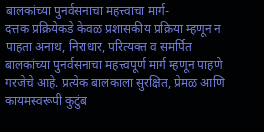बालकांच्या पुनर्वसनाचा महत्त्वाचा मार्ग-
दत्तक प्रक्रियेकडे केवळ प्रशासकीय प्रक्रिया म्हणून न पाहता अनाथ, निराधार, परित्यक्त व समर्पित बालकांच्या पुनर्वसनाचा महत्त्वपूर्ण मार्ग म्हणून पाहणे गरजेचे आहे. प्रत्येक बालकाला सुरक्षित, प्रेमळ आणि कायमस्वरूपी कुटुंब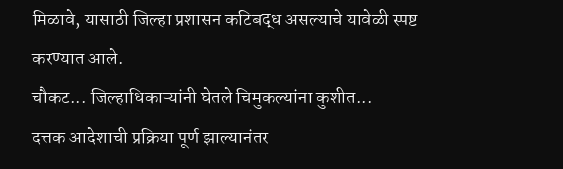मिळावे, यासाठी जिल्हा प्रशासन कटिबद्ध असल्याचे यावेळी स्पष्ट करण्यात आले.
चौकट... जिल्हाधिकाऱ्यांनी घेतले चिमुकल्यांना कुशीत...
दत्तक आदेशाची प्रक्रिया पूर्ण झाल्यानंतर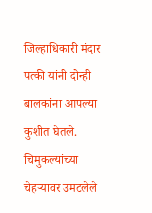जिल्हाधिकारी मंदार पत्की यांनी दोन्ही बालकांना आपल्या कुशीत घेतले. चिमुकल्यांच्या चेहऱ्यावर उमटलेले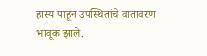हास्य पाहून उपस्थितांचे वातावरण भावूक झाले.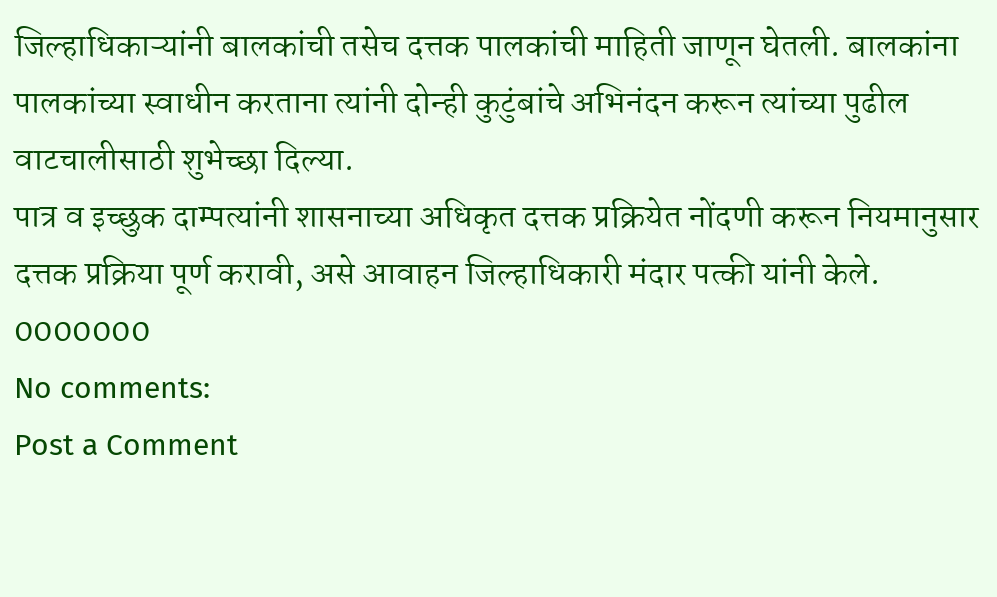जिल्हाधिकाऱ्यांनी बालकांची तसेच दत्तक पालकांची माहिती जाणून घेतली. बालकांना पालकांच्या स्वाधीन करताना त्यांनी दोन्ही कुटुंबांचे अभिनंदन करून त्यांच्या पुढील वाटचालीसाठी शुभेच्छा दिल्या.
पात्र व इच्छुक दाम्पत्यांनी शासनाच्या अधिकृत दत्तक प्रक्रियेत नोंदणी करून नियमानुसार दत्तक प्रक्रिया पूर्ण करावी, असे आवाहन जिल्हाधिकारी मंदार पत्की यांनी केले.
0000000
No comments:
Post a Comment